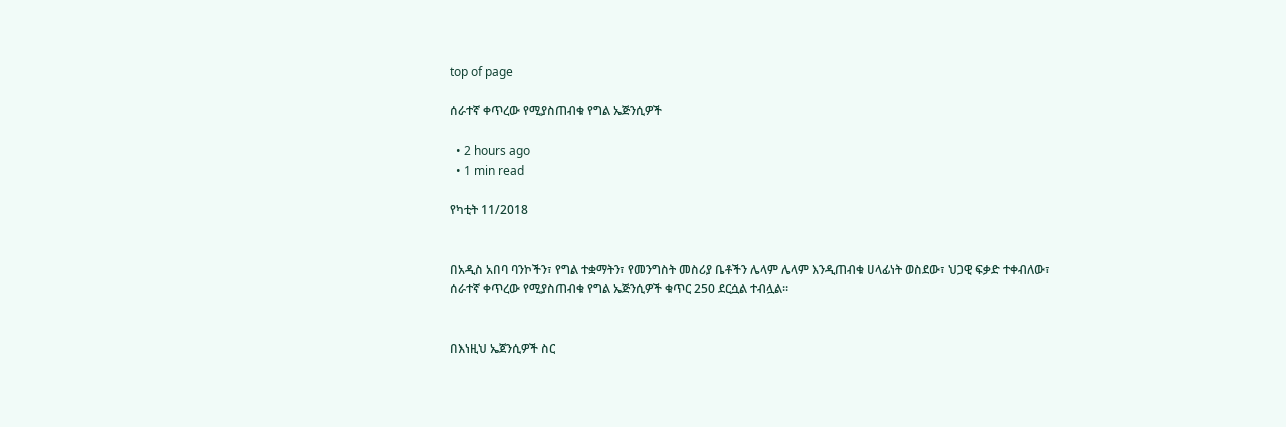top of page

ሰራተኛ ቀጥረው የሚያስጠብቁ የግል ኤጅንሲዎች

  • 2 hours ago
  • 1 min read

የካቲት 11/2018


በአዲስ አበባ ባንኮችን፣ የግል ተቋማትን፣ የመንግስት መስሪያ ቤቶችን ሌላም ሌላም እንዲጠብቁ ሀላፊነት ወስደው፣ ህጋዊ ፍቃድ ተቀብለው፣ ሰራተኛ ቀጥረው የሚያስጠብቁ የግል ኤጅንሲዎች ቁጥር 250 ደርሷል ተብሏል።


በእነዚህ ኤጀንሲዎች ስር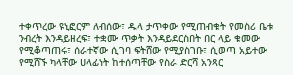ተቀጥረው ዩኒፎርም ለብሰው፣ ዱላ ታጥቀው የሚጠብቁት የመስሪ ቤቱ ንብረት እንዳይዘረፍ፣ ተቋሙ ጥቃት እንዳይደርስበት በር ላይ ቁመው የሚቆጣጠሩ፣ ሰራተኛው ሲገባ ፍትሸው የሚያስገቡ፣ ሲወጣ አይተው የሚሸኙ ካላቸው ሀላፊነት ከተሰጣቸው የስራ ድርሻ አንጻር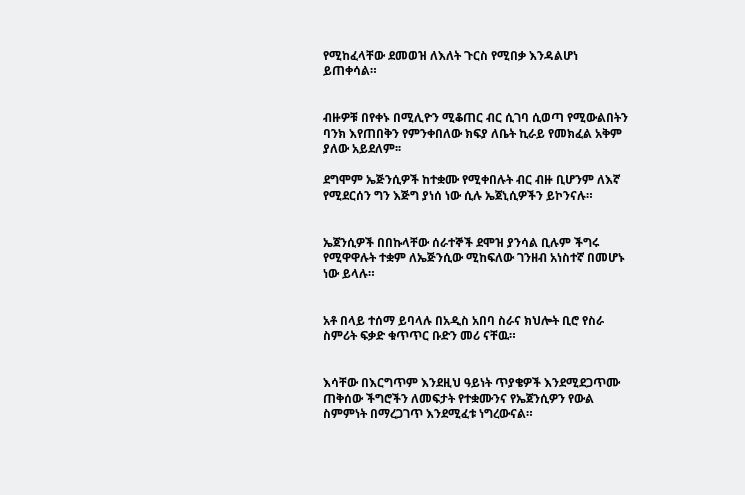የሚከፈላቸው ደመወዝ ለእለት ጉርስ የሚበቃ እንዳልሆነ ይጠቀሳል።


ብዙዎቹ በየቀኑ በሚሊዮን ሚቆጠር ብር ሲገባ ሲወጣ የሚውልበትን ባንክ እየጠበቅን የምንቀበለው ክፍያ ለቤት ኪራይ የመክፈል አቅም ያለው አይደለም፡፡

ደግሞም ኤጅንሲዎች ከተቋሙ የሚቀበሉት ብር ብዙ ቢሆንም ለእኛ የሚደርሰን ግን እጅግ ያነሰ ነው ሲሉ ኤጀኒሲዎችን ይኮንናሉ።


ኤጀንሲዎች በበኩላቸው ሰራተኞች ደሞዝ ያንሳል ቢሉም ችግሩ የሚዋዋሉት ተቋም ለኤጅንሲው ሚከፍለው ገንዘብ አነስተኛ በመሆኑ ነው ይላሉ።


አቶ በላይ ተሰማ ይባላሉ በአዲስ አበባ ስራና ክህሎት ቢሮ የስራ ስምሪት ፍቃድ ቁጥጥር ቡድን መሪ ናቸዉ።


እሳቸው በእርግጥም እንደዚህ ዓይነት ጥያቄዎች እንደሚደጋጥሙ ጠቅሰው ችግሮችን ለመፍታት የተቋሙንና የኤጀንሲዎን የውል ስምምነት በማረጋገጥ እንደሚፈቱ ነግረውናል።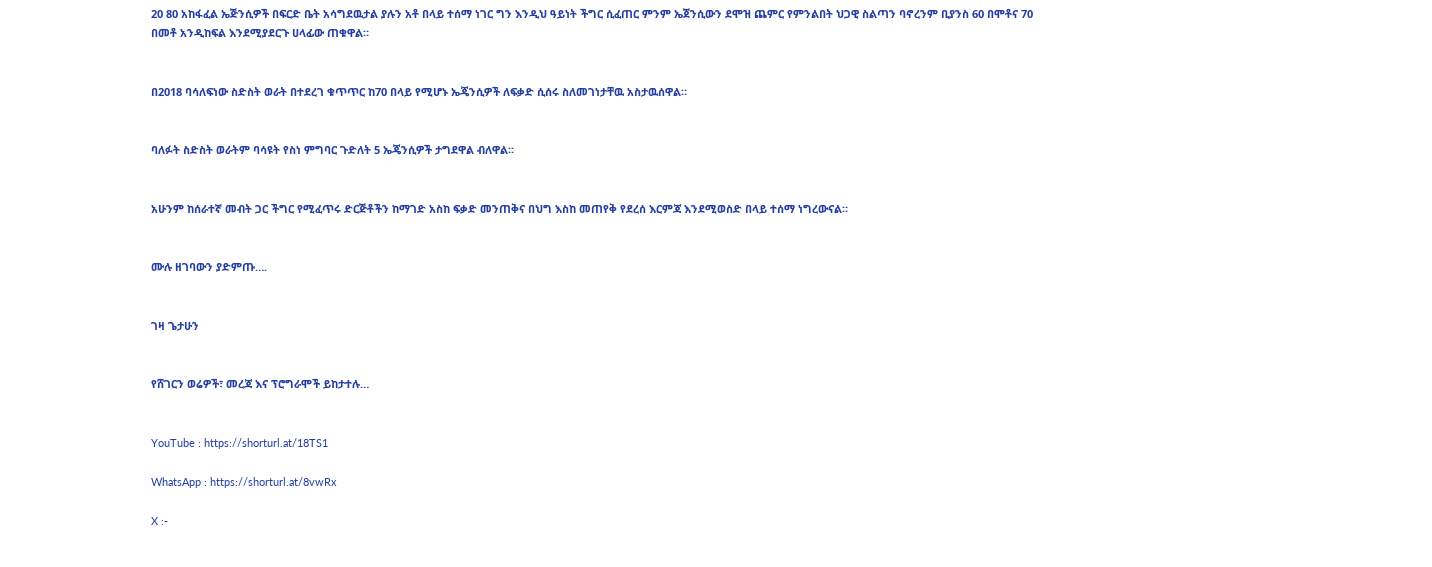20 80 አከፋፈል ኤጅንሲዎች በፍርድ ቤት አሳግደዉታል ያሉን አቶ በላይ ተሰማ ነገር ግን እንዲህ ዓይነት ችግር ሲፈጠር ምንም ኤጀንሲውን ደሞዝ ጨምር የምንልበት ህጋዊ ስልጣን ባኖረንም ቢያንስ 60 በሞቶና 70 በመቶ አንዲከፍል እንደሚያደርጉ ሀላፊው ጠቁዋል።


በ2018 ባሳለፍነው ስድስት ወራት በተደረገ ቁጥጥር ከ70 በላይ የሚሆኑ ኤጄንሲዎች ለፍቃድ ሲሰሩ ስለመገነታቸዉ አስታዉሰዋል።


ባለፉት ስድስት ወራትም ባሳዩት የስነ ምግባር ጉድለት 5 ኤጄንሲዎች ታግደዋል ብለዋል።


አሁንም ከሰራተኛ መብት ጋር ችግር የሚፈጥሩ ድርጅቶችን ከማገድ አስከ ፍቃድ መንጠቅና በህግ እስከ መጠየቅ የደረሰ እርምጃ እንደሚወስድ በላይ ተሰማ ነግረውናል።


ሙሉ ዘገባውን ያድምጡ….


ገዛ ጌታሁን


የሸገርን ወሬዎች፣ መረጃ እና ፕሮግራሞች ይከታተሉ…


YouTube : https://shorturl.at/18TS1

WhatsApp : https://shorturl.at/8vwRx

X :-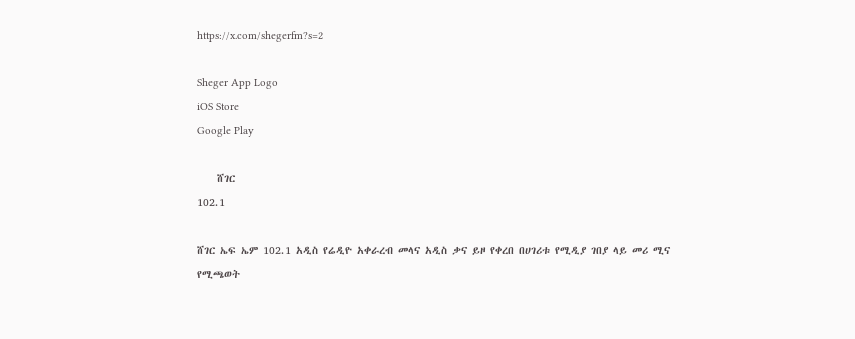https://x.com/shegerfm?s=2

Sheger App Logo
iOS Store
Google Play

    ሸገር
102.1

ሸገር ኤፍ ኤም 102.1 አዲስ የሬዲዮ አቀራረብ መላና አዲስ ቃና ይዞ የቀረበ በሀገሪቱ የሚዲያ ገበያ ላይ መሪ ሚና የሚጫወት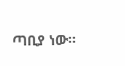ጣቢያ ነው፡፡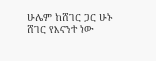ሁሌም ከሸገር ጋር ሁኑ
ሸገር የእናንተ ነው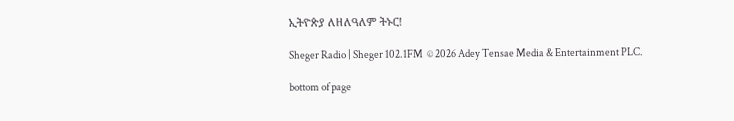ኢትዮጵያ ለዘለዓለም ትኑር!

Sheger Radio | Sheger 102.1FM  © 2026 Adey Tensae Media & Entertainment PLC.

bottom of page